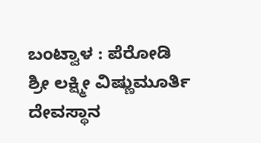ಬಂಟ್ವಾಳ : ಪೆರೋಡಿ ಶ್ರೀ ಲಕ್ಷ್ಮೀ ವಿಷ್ಣುಮೂರ್ತಿ ದೇವಸ್ಥಾನ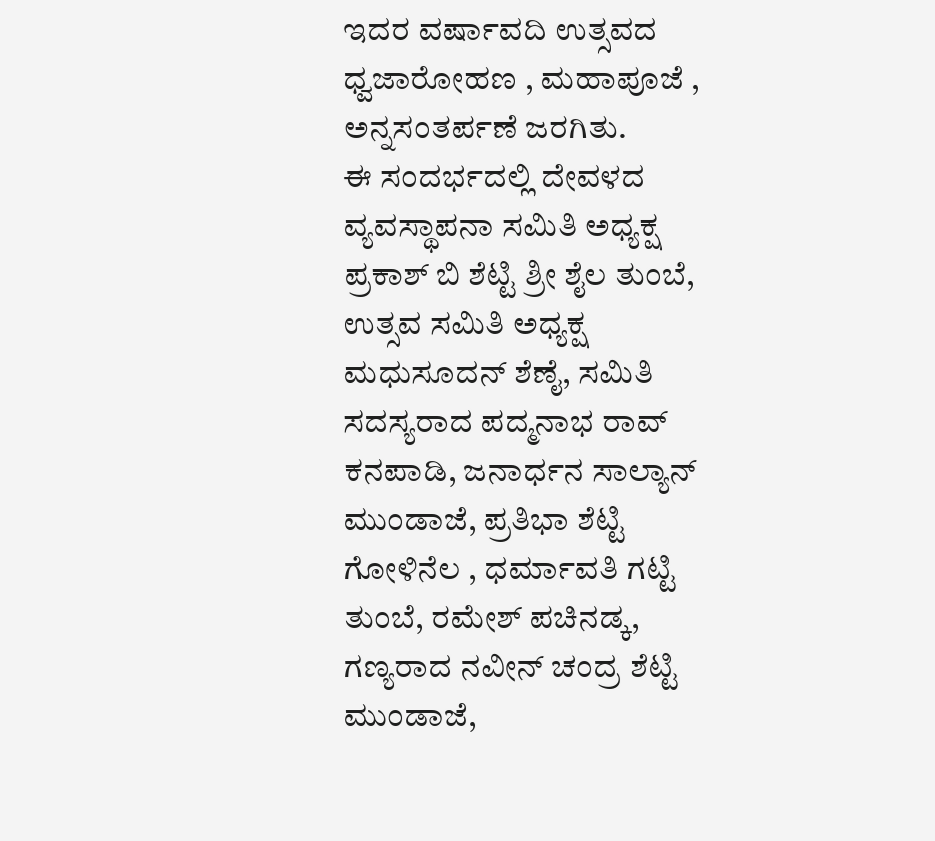ಇದರ ವರ್ಷಾವದಿ ಉತ್ಸವದ ಧ್ವಜಾರೋಹಣ , ಮಹಾಪೂಜೆ , ಅನ್ನಸಂತರ್ಪಣೆ ಜರಗಿತು.
ಈ ಸಂದರ್ಭದಲ್ಲಿ ದೇವಳದ ವ್ಯವಸ್ಥಾಪನಾ ಸಮಿತಿ ಅಧ್ಯಕ್ಷ ಪ್ರಕಾಶ್ ಬಿ ಶೆಟ್ಟಿ ಶ್ರೀ ಶೈಲ ತುಂಬೆ, ಉತ್ಸವ ಸಮಿತಿ ಅಧ್ಯಕ್ಷ ಮಧುಸೂದನ್ ಶೆಣೈ, ಸಮಿತಿ ಸದಸ್ಯರಾದ ಪದ್ಮನಾಭ ರಾವ್ ಕನಪಾಡಿ, ಜನಾರ್ಧನ ಸಾಲ್ಯಾನ್ ಮುಂಡಾಜೆ, ಪ್ರತಿಭಾ ಶೆಟ್ಟಿ ಗೋಳಿನೆಲ , ಧರ್ಮಾವತಿ ಗಟ್ಟಿ ತುಂಬೆ, ರಮೇಶ್ ಪಚಿನಡ್ಕ, ಗಣ್ಯರಾದ ನವೀನ್ ಚಂದ್ರ ಶೆಟ್ಟಿ ಮುಂಡಾಜೆ,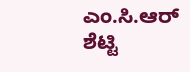ಎಂ.ಸಿ.ಆರ್ ಶೆಟ್ಟಿ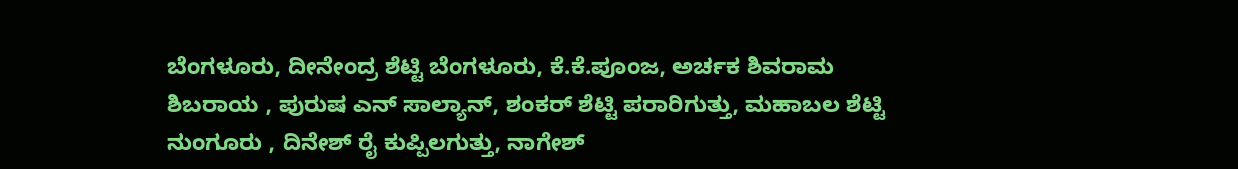ಬೆಂಗಳೂರು, ದೀನೇಂದ್ರ ಶೆಟ್ಟಿ ಬೆಂಗಳೂರು, ಕೆ.ಕೆ.ಪೂಂಜ, ಅರ್ಚಕ ಶಿವರಾಮ ಶಿಬರಾಯ , ಪುರುಷ ಎನ್ ಸಾಲ್ಯಾನ್, ಶಂಕರ್ ಶೆಟ್ಟಿ ಪರಾರಿಗುತ್ತು, ಮಹಾಬಲ ಶೆಟ್ಟಿ ನುಂಗೂರು , ದಿನೇಶ್ ರೈ ಕುಪ್ಪಿಲಗುತ್ತು, ನಾಗೇಶ್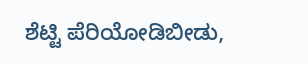ಶೆಟ್ಟಿ ಪೆರಿಯೋಡಿಬೀಡು,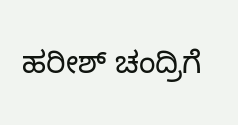ಹರೀಶ್ ಚಂದ್ರಿಗೆ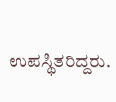ಉಪಸ್ಥಿತರಿದ್ದರು.